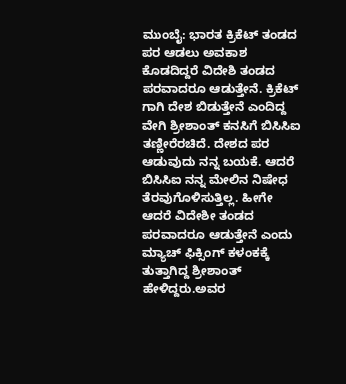ಮುಂಬೈ: ಭಾರತ ಕ್ರಿಕೆಟ್ ತಂಡದ ಪರ ಆಡಲು ಅವಕಾಶ ಕೊಡದಿದ್ದರೆ ವಿದೇಶಿ ತಂಡದ ಪರವಾದರೂ ಆಡುತ್ತೇನೆ. ಕ್ರಿಕೆಟ್ ಗಾಗಿ ದೇಶ ಬಿಡುತ್ತೇನೆ ಎಂದಿದ್ದ ವೇಗಿ ಶ್ರೀಶಾಂತ್ ಕನಸಿಗೆ ಬಿಸಿಸಿಐ ತಣ್ಣೀರೆರಚಿದೆ. ದೇಶದ ಪರ ಆಡುವುದು ನನ್ನ ಬಯಕೆ. ಆದರೆ ಬಿಸಿಸಿಐ ನನ್ನ ಮೇಲಿನ ನಿಷೇಧ ತೆರವುಗೊಳಿಸುತ್ತಿಲ್ಲ. ಹೀಗೇ ಆದರೆ ವಿದೇಶೀ ತಂಡದ ಪರವಾದರೂ ಆಡುತ್ತೇನೆ ಎಂದು ಮ್ಯಾಚ್ ಫಿಕ್ಸಿಂಗ್ ಕಳಂಕಕ್ಕೆ ತುತ್ತಾಗಿದ್ದ ಶ್ರೀಶಾಂತ್ ಹೇಳಿದ್ದರು.ಅವರ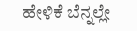ಹೇಳಿಕೆ ಬೆನ್ನಲ್ಲೇ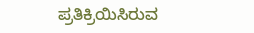ಪ್ರತಿಕ್ರಿಯಿಸಿರುವ